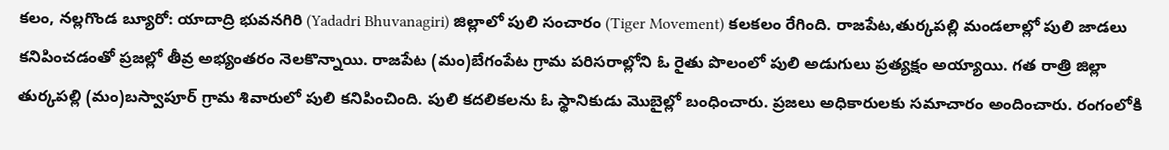కలం, నల్లగొండ బ్యూరో: యాదాద్రి భువనగిరి (Yadadri Bhuvanagiri) జిల్లాలో పులి సంచారం (Tiger Movement) కలకలం రేగింది. రాజపేట,తుర్కపల్లి మండలాల్లో పులి జాడలు కనిపించడంతో ప్రజల్లో తీవ్ర అభ్యంతరం నెలకొన్నాయి. రాజపేట (మం)బేగంపేట గ్రామ పరిసరాల్లోని ఓ రైతు పొలంలో పులి అడుగులు ప్రత్యక్షం అయ్యాయి. గత రాత్రి జిల్లా తుర్కపల్లి (మం)బస్వాపూర్ గ్రామ శివారులో పులి కనిపించింది. పులి కదలికలను ఓ స్థానికుడు మొబైల్లో బంధించారు. ప్రజలు అధికారులకు సమాచారం అందించారు. రంగంలోకి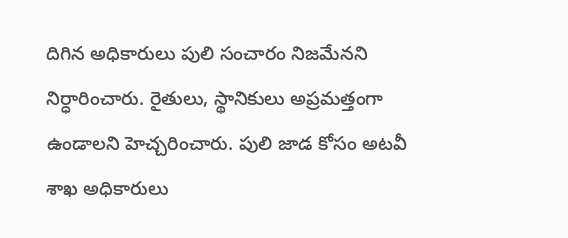దిగిన అధికారులు పులి సంచారం నిజమేనని నిర్ధారించారు. రైతులు, స్థానికులు అప్రమత్తంగా ఉండాలని హెచ్చరించారు. పులి జాడ కోసం అటవీ శాఖ అధికారులు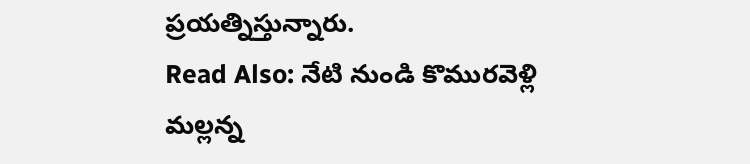ప్రయత్నిస్తున్నారు.
Read Also: నేటి నుండి కొమురవెళ్లి మల్లన్న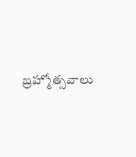బ్రహ్మోత్సవాలు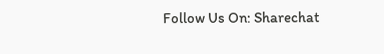Follow Us On: Sharechat